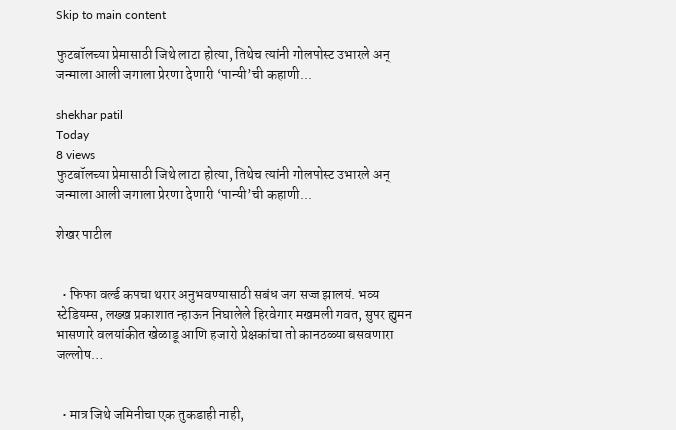Skip to main content

फुटबॉलच्या प्रेमासाठी जिथे लाटा होत्या, तिथेच त्यांनी गोलपोस्ट उभारले अन् जन्माला आली जगाला प्रेरणा देणारी ‘पान्यी’ची कहाणी...

shekhar patil
Today
8 views
फुटबॉलच्या प्रेमासाठी जिथे लाटा होत्या, तिथेच त्यांनी गोलपोस्ट उभारले अन् जन्माला आली जगाला प्रेरणा देणारी ‘पान्यी’ची कहाणी...

शेखर पाटील


  • फिफा वर्ल्ड कपचा थरार अनुभवण्यासाठी सबंध जग सज्ज झालयं. भव्य स्टेडियम्स, लख्ख प्रकाशात न्हाऊन निघालेले हिरवेगार मखमली गवत, सुपर ह्युमन भासणारे वलयांकीत खेळाडू आणि हजारो प्रेक्षकांचा तो कानठळ्या बसवणारा जल्लोष…


  • मात्र जिथे जमिनीचा एक तुकडाही नाही,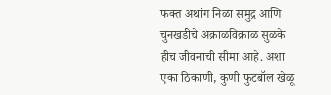फक्त अथांग निळा समुद्र आणि चुनखडीचे अक्राळविक्राळ सुळके हीच जीवनाची सीमा आहे. अशा एका ठिकाणी, कुणी फुटबॉल खेळू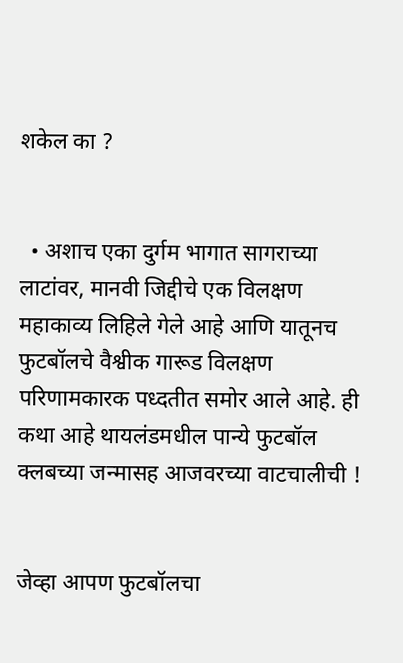शकेल का ?


  • अशाच एका दुर्गम भागात सागराच्या लाटांवर, मानवी जिद्दीचे एक विलक्षण महाकाव्य लिहिले गेले आहे आणि यातूनच फुटबॉलचे वैश्वीक गारूड विलक्षण परिणामकारक पध्दतीत समोर आले आहे. ही कथा आहे थायलंडमधील पान्ये फुटबॉल क्लबच्या जन्मासह आजवरच्या वाटचालीची !


जेव्हा आपण फुटबॉलचा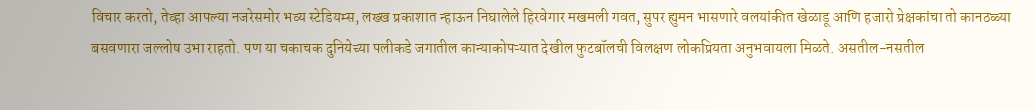विचार करतो, तेव्हा आपल्या नजरेसमोर भव्य स्टेडियम्स, लख्ख प्रकाशात न्हाऊन निघालेले हिरवेगार मखमली गवत, सुपर ह्युमन भासणारे वलयांकीत खेळाडू आणि हजारो प्रेक्षकांचा तो कानठळ्या बसवणारा जल्लोष उभा राहतो. पण या चकाचक दुनियेच्या पलीकडे जगातील कान्याकोपऱ्यात देखील फुटबॉलची विलक्षण लोकप्रियता अनुभवायला मिळते. असतील-नसतील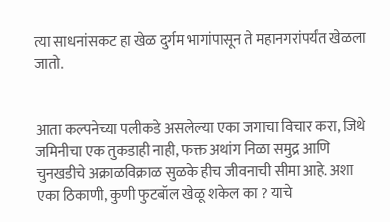त्या साधनांसकट हा खेळ दुर्गम भागांपासून ते महानगरांपर्यंत खेळला जातो.


आता कल्पनेच्या पलीकडे असलेल्या एका जगाचा विचार करा, जिथे जमिनीचा एक तुकडाही नाही, फक्त अथांग निळा समुद्र आणि चुनखडीचे अक्राळविक्राळ सुळके हीच जीवनाची सीमा आहे. अशा एका ठिकाणी, कुणी फुटबॉल खेळू शकेल का ? याचे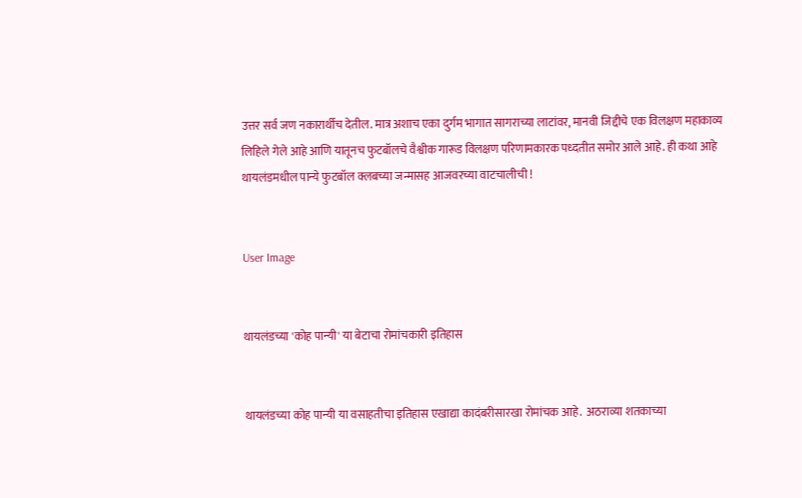उत्तर सर्व जण नकारार्थीच देतील. मात्र अशाच एका दुर्गम भागात सागराच्या लाटांवर, मानवी जिद्दीचे एक विलक्षण महाकाव्य लिहिले गेले आहे आणि यातूनच फुटबॉलचे वैश्वीक गारूड विलक्षण परिणामकारक पध्दतीत समोर आले आहे. ही कथा आहे थायलंडमधील पान्ये फुटबॉल क्लबच्या जन्मासह आजवरच्या वाटचालीची !


User Image


थायलंडच्या 'कोह पान्यी' या बेटाचा रोमांचकारी इतिहास


थायलंडच्या कोह पान्यी या वसाहतीचा इतिहास एखाद्या कादंबरीसारखा रोमांचक आहे.  अठराव्या शतकाच्या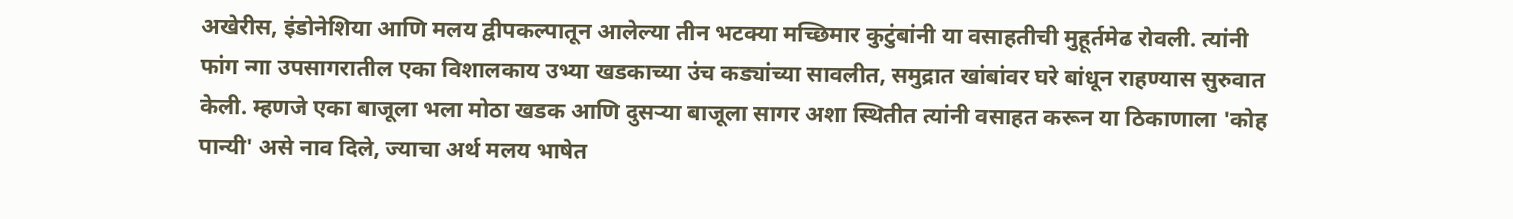अखेरीस, इंडोनेशिया आणि मलय द्वीपकल्पातून आलेल्या तीन भटक्या मच्छिमार कुटुंबांनी या वसाहतीची मुहूर्तमेढ रोवली. त्यांनी फांग न्गा उपसागरातील एका विशालकाय उभ्या खडकाच्या उंच कड्यांच्या सावलीत, समुद्रात खांबांवर घरे बांधून राहण्यास सुरुवात केली. म्हणजे एका बाजूला भला मोठा खडक आणि दुसऱ्या बाजूला सागर अशा स्थितीत त्यांनी वसाहत करून या ठिकाणाला 'कोह पान्यी' असे नाव दिले, ज्याचा अर्थ मलय भाषेत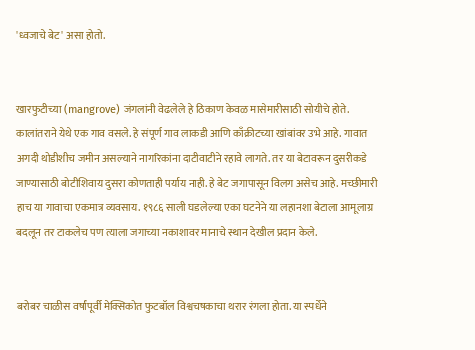'ध्वजाचे बेट' असा होतो.


खारफुटीच्या (mangrove) जंगलांनी वेढलेले हे ठिकाण केवळ मासेमारीसाठी सोयीचे होते. कालांतराने येथे एक गाव वसले. हे संपूर्ण गाव लाकडी आणि काँक्रीटच्या खांबांवर उभे आहे. गावात अगदी थोडीशीच जमीन असल्याने नागरिकांना दाटीवाटीने रहावे लागते. तर या बेटावरून दुसरीकडे जाण्यासाठी बोटीशिवाय दुसरा कोणताही पर्याय नाही. हे बेट जगापासून विलग असेच आहे. मच्छीमारी हाच या गावाचा एकमात्र व्यवसाय. १९८६ साली घडलेल्या एका घटनेने या लहानशा बेटाला आमूलाग्र बदलून तर टाकलेच पण त्याला जगाच्या नकाशावर मानाचे स्थान देखील प्रदान केले.


बरोबर चाळीस वर्षांपूर्वी मेक्सिकोत फुटबॉल विश्वचषकाचा थरार रंगला होता. या स्पर्धेने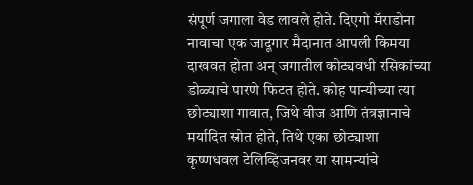संपूर्ण जगाला वेड लावले होते. दिएगो मॅराडोना नावाचा एक जादूगार मैदानात आपली किमया दाखवत होता अन्‌ जगातील कोट्यवधी रसिकांच्या डोळ्याचे पारणे फिटत होते. कोह पान्यीच्या त्या छोट्याशा गावात, जिथे वीज आणि तंत्रज्ञानाचे मर्यादित स्रोत होते, तिथे एका छोट्याशा कृष्णधवल टेलिव्हिजनवर या सामन्यांचे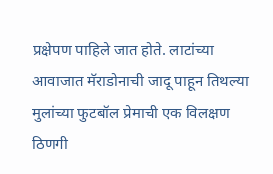प्रक्षेपण पाहिले जात होते. लाटांच्या आवाजात मॅराडोनाची जादू पाहून तिथल्या मुलांच्या फुटबॉल प्रेमाची एक विलक्षण ठिणगी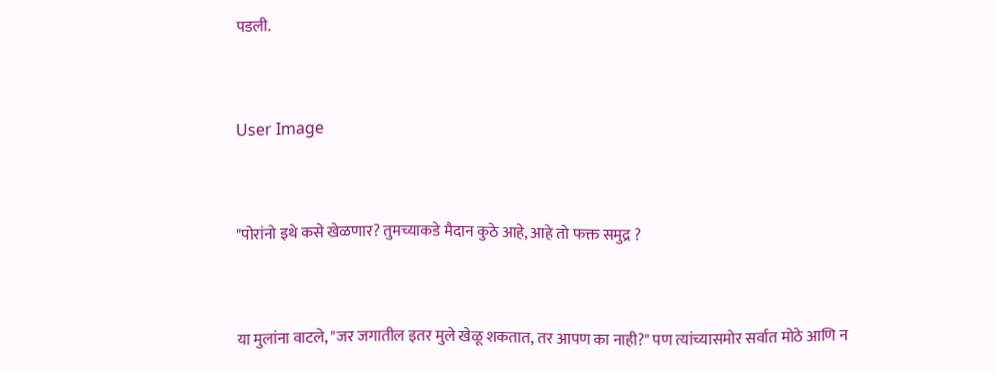पडली.


User Image


"पोरांनो इथे कसे खेळणार? तुमच्याकडे मैदान कुठे आहे, आहे तो फक्त समुद्र ?


या मुलांना वाटले, "जर जगातील इतर मुले खेळू शकतात, तर आपण का नाही?" पण त्यांच्यासमोर सर्वात मोठे आणि न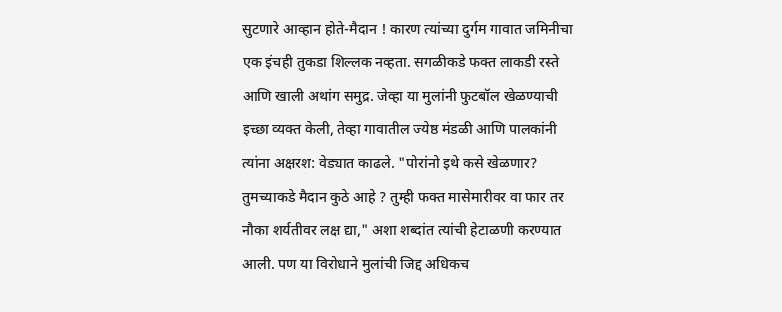सुटणारे आव्हान होते-मैदान ! कारण त्यांच्या दुर्गम गावात जमिनीचा एक इंचही तुकडा शिल्लक नव्हता. सगळीकडे फक्त लाकडी रस्ते आणि खाली अथांग समुद्र. जेव्हा या मुलांनी फुटबॉल खेळण्याची इच्छा व्यक्त केली, तेव्हा गावातील ज्येष्ठ मंडळी आणि पालकांनी त्यांना अक्षरश: वेड्यात काढले. "पोरांनो इथे कसे खेळणार? तुमच्याकडे मैदान कुठे आहे ? तुम्ही फक्त मासेमारीवर वा फार तर नौका शर्यतीवर लक्ष द्या," अशा शब्दांत त्यांची हेटाळणी करण्यात आली. पण या विरोधाने मुलांची जिद्द अधिकच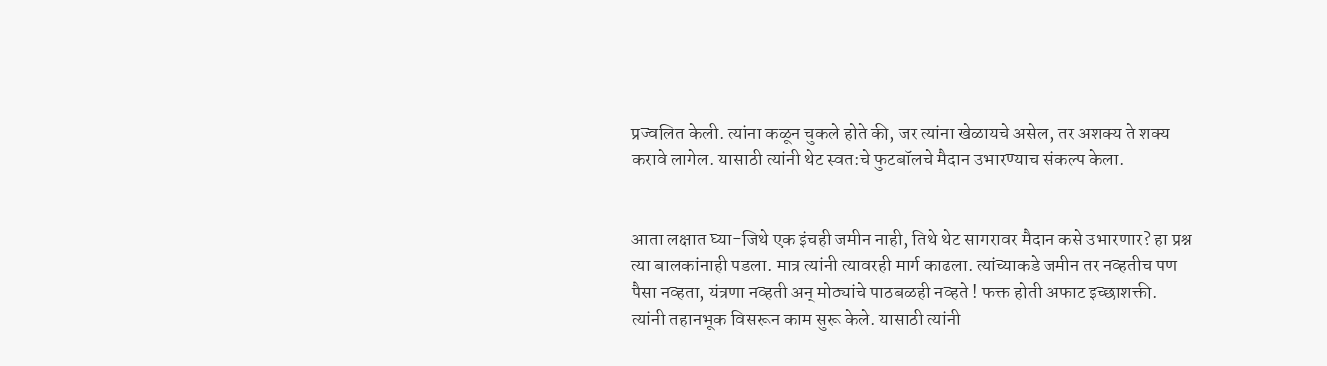प्रज्वलित केली. त्यांना कळून चुकले होते की, जर त्यांना खेळायचे असेल, तर अशक्य ते शक्य करावे लागेल. यासाठी त्यांनी थेट स्वत:चे फुटबॉलचे मैदान उभारण्याच संकल्प केला.


आता लक्षात घ्या-जिथे एक इंचही जमीन नाही, तिथे थेट सागरावर मैदान कसे उभारणार? हा प्रश्न त्या बालकांनाही पडला. मात्र त्यांनी त्यावरही मार्ग काढला. त्यांच्याकडे जमीन तर नव्हतीच पण पैसा नव्हता, यंत्रणा नव्हती अन्‌ मोठ्यांचे पाठबळही नव्हते ! फक्त होती अफाट इच्छाशक्ती. त्यांनी तहानभूक विसरून काम सुरू केले. यासाठी त्यांनी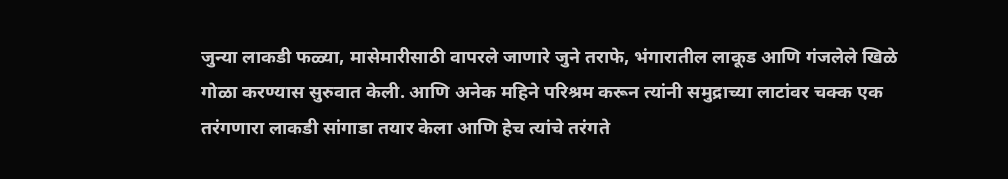जुन्या लाकडी फळ्या, मासेमारीसाठी वापरले जाणारे जुने तराफे, भंगारातील लाकूड आणि गंजलेले खिळे गोळा करण्यास सुरुवात केली. आणि अनेक महिने परिश्रम करून त्यांनी समुद्राच्या लाटांवर चक्क एक तरंगणारा लाकडी सांगाडा तयार केला आणि हेच त्यांचे तरंगते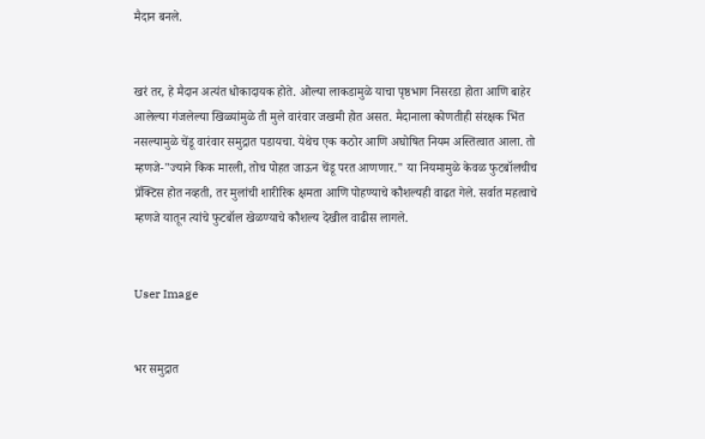मैदान बनले.


खरं तर, हे मैदान अत्यंत धोकादायक होते. ओल्या लाकडामुळे याचा पृष्ठभाग निसरडा होता आणि बाहेर आलेल्या गंजलेल्या खिळ्यांमुळे ती मुले वारंवार जखमी होत असत. मैदानाला कोणतीही संरक्षक भिंत नसल्यामुळे चेंडू वारंवार समुद्रात पडायचा. येथेच एक कठोर आणि अघोषित नियम अस्तित्वात आला. तो म्हणजे-"ज्याने किक मारली, तोच पोहत जाऊन चेंडू परत आणणार." या नियमामुळे केवळ फुटबॉलचीच प्रॅक्टिस होत नव्हती, तर मुलांची शारीरिक क्षमता आणि पोहण्याचे कौशल्यही वाढत गेले. सर्वात महत्वाचे म्हणजे यातून त्यांचे फुटबॉल खेळण्याचे कौशल्य देखील वाढीस लागले.


User Image


भर समुद्रात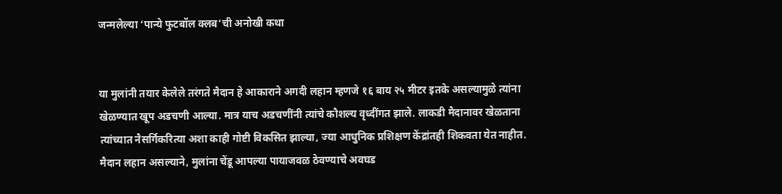जन्मलेल्या ‘पान्ये फुटबॉल क्लब’ची अनोखी कथा


या मुलांनी तयार केलेले तरंगते मैदान हे आकाराने अगदी लहान म्हणजे १६ बाय २५ मीटर इतके असल्यामुळे त्यांना खेळण्यात खूप अडचणी आल्या. मात्र याच अडचणींनी त्यांचे कौशल्य वृध्दींगत झाले. लाकडी मैदानावर खेळताना त्यांच्यात नैसर्गिकरित्या अशा काही गोष्टी विकसित झाल्या, ज्या आधुनिक प्रशिक्षण केंद्रांतही शिकवता येत नाहीत. मैदान लहान असल्याने, मुलांना चेंडू आपल्या पायाजवळ ठेवण्याचे अवघड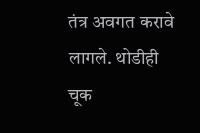तंत्र अवगत करावे लागले. थोडीही चूक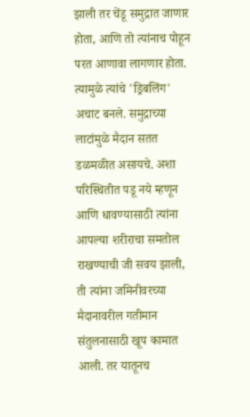झाली तर चेंडू समुद्रात जाणार होता, आणि तो त्यांनाच पोहून परत आणावा लागणार होता. त्यामुळे त्यांचे 'ड्रिबलिंग' अचाट बनले. समुद्राच्या लाटांमुळे मैदान सतत डळमळीत असायचे. अशा परिस्थितीत पडू नये म्हणून आणि धावण्यासाठी त्यांना आपल्या शरीराचा समतोल राखण्याची जी सवय झाली, ती त्यांना जमिनीवरच्या मैदानावरील गतीमान संतुलनासाठी खूप कामात आली. तर यातूनच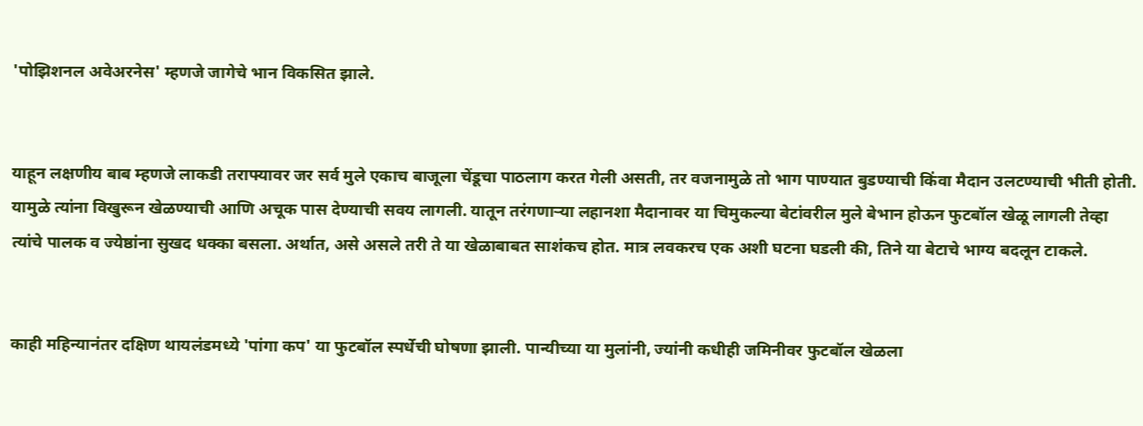'पोझिशनल अवेअरनेस' म्हणजे जागेचे भान विकसित झाले.


याहून लक्षणीय बाब म्हणजे लाकडी तराफ्यावर जर सर्व मुले एकाच बाजूला चेंडूचा पाठलाग करत गेली असती, तर वजनामुळे तो भाग पाण्यात बुडण्याची किंवा मैदान उलटण्याची भीती होती. यामुळे त्यांना विखुरून खेळण्याची आणि अचूक पास देण्याची सवय लागली. यातून तरंगणाऱ्या लहानशा मैदानावर या चिमुकल्या बेटांवरील मुले बेभान होऊन फुटबॉल खेळू लागली तेव्हा त्यांचे पालक व ज्येष्ठांना सुखद धक्का बसला. अर्थात, असे असले तरी ते या खेळाबाबत साशंकच होत. मात्र लवकरच एक अशी घटना घडली की, तिने या बेटाचे भाग्य बदलून टाकले.


काही महिन्यानंतर दक्षिण थायलंडमध्ये 'पांगा कप' या फुटबॉल स्पर्धेची घोषणा झाली. पान्यीच्या या मुलांनी, ज्यांनी कधीही जमिनीवर फुटबॉल खेळला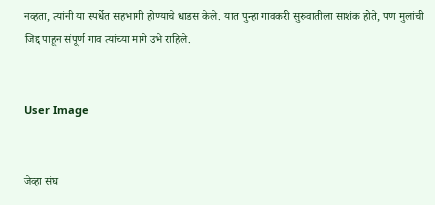नव्हता, त्यांनी या स्पर्धेत सहभागी होण्याचे धाडस केले. यात पुन्हा गावकरी सुरुवातीला साशंक होते, पण मुलांची जिद्द पाहून संपूर्ण गाव त्यांच्या मागे उभे राहिले.


User Image


जेव्हा संघ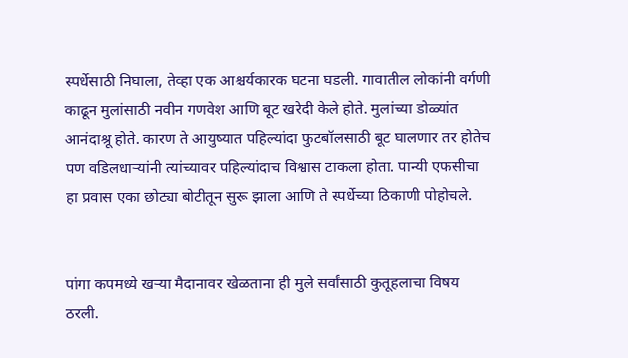स्पर्धेसाठी निघाला, तेव्हा एक आश्चर्यकारक घटना घडली. गावातील लोकांनी वर्गणी काढून मुलांसाठी नवीन गणवेश आणि बूट खरेदी केले होते. मुलांच्या डोळ्यांत आनंदाश्रू होते. कारण ते आयुष्यात पहिल्यांदा फुटबॉलसाठी बूट घालणार तर होतेच पण वडिलधाऱ्यांनी त्यांच्यावर पहिल्यांदाच विश्वास टाकला होता. पान्यी एफसीचा हा प्रवास एका छोट्या बोटीतून सुरू झाला आणि ते स्पर्धेच्या ठिकाणी पोहोचले.


पांगा कपमध्ये खऱ्या मैदानावर खेळताना ही मुले सर्वांसाठी कुतूहलाचा विषय ठरली.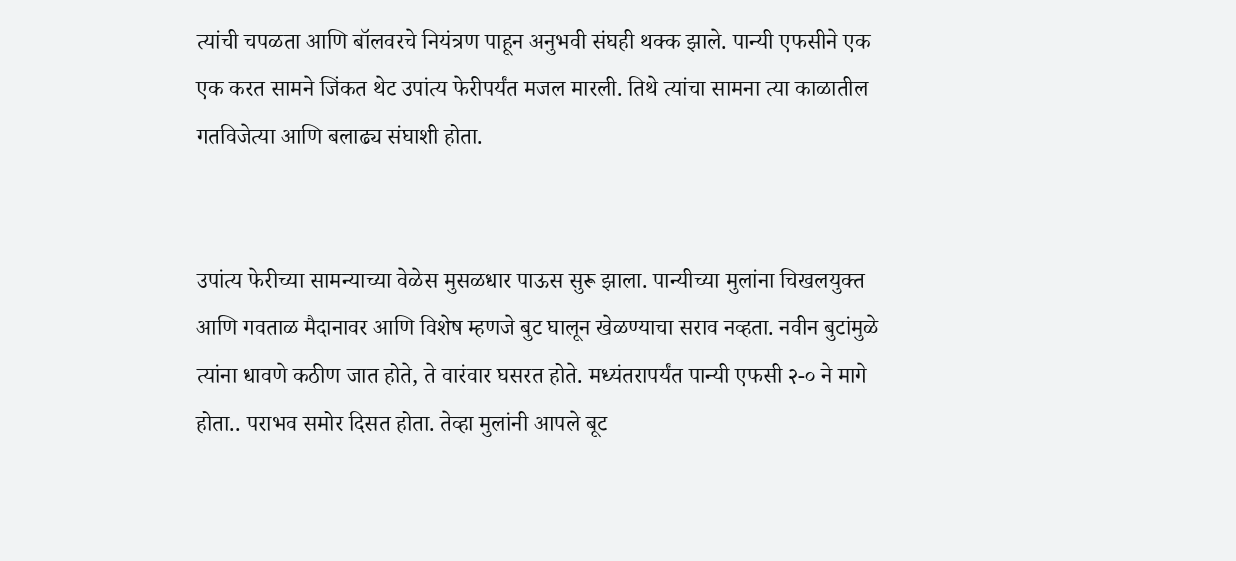त्यांची चपळता आणि बॉलवरचे नियंत्रण पाहून अनुभवी संघही थक्क झाले. पान्यी एफसीने एक एक करत सामने जिंकत थेट उपांत्य फेरीपर्यंत मजल मारली. तिथे त्यांचा सामना त्या काळातील गतविजेत्या आणि बलाढ्य संघाशी होता.


उपांत्य फेरीच्या सामन्याच्या वेळेस मुसळधार पाऊस सुरू झाला. पान्यीच्या मुलांना चिखलयुक्त आणि गवताळ मैदानावर आणि विशेष म्हणजे बुट घालून खेळण्याचा सराव नव्हता. नवीन बुटांमुळे त्यांना धावणे कठीण जात होते, ते वारंवार घसरत होते. मध्यंतरापर्यंत पान्यी एफसी २-० ने मागे होता.. पराभव समोर दिसत होता. तेव्हा मुलांनी आपले बूट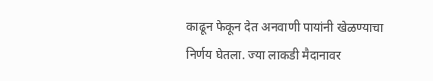काढून फेकून देत अनवाणी पायांनी खेळण्याचा निर्णय घेतला. ज्या लाकडी मैदानावर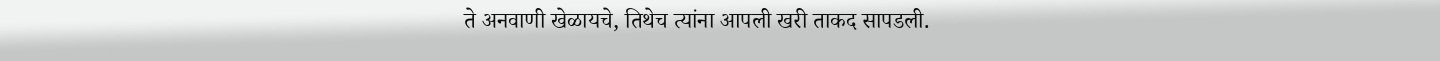ते अनवाणी खेळायचे, तिथेच त्यांना आपली खरी ताकद सापडली.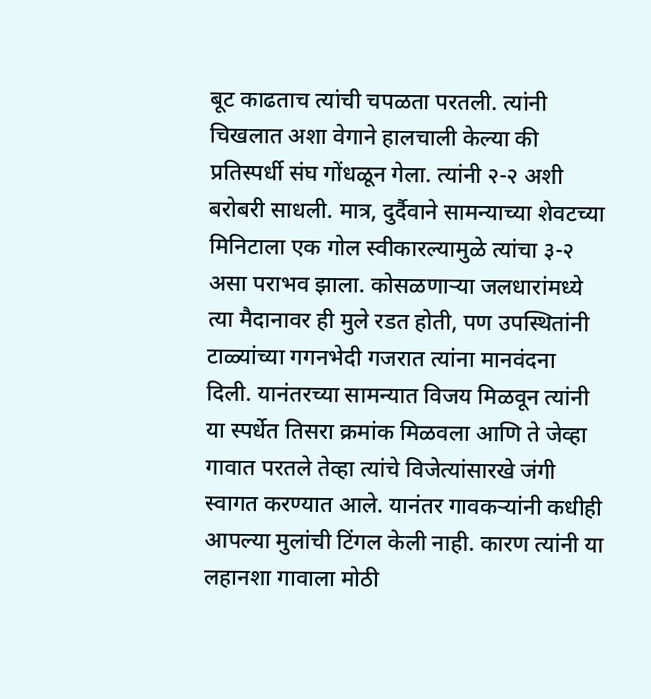बूट काढताच त्यांची चपळता परतली. त्यांनी चिखलात अशा वेगाने हालचाली केल्या की प्रतिस्पर्धी संघ गोंधळून गेला. त्यांनी २-२ अशी बरोबरी साधली. मात्र, दुर्दैवाने सामन्याच्या शेवटच्या मिनिटाला एक गोल स्वीकारल्यामुळे त्यांचा ३-२ असा पराभव झाला. कोसळणाऱ्या जलधारांमध्ये त्या मैदानावर ही मुले रडत होती, पण उपस्थितांनी टाळ्यांच्या गगनभेदी गजरात त्यांना मानवंदना दिली. यानंतरच्या सामन्यात विजय मिळवून त्यांनी या स्पर्धेत तिसरा क्रमांक मिळवला आणि ते जेव्हा गावात परतले तेव्हा त्यांचे विजेत्यांसारखे जंगी स्वागत करण्यात आले. यानंतर गावकऱ्यांनी कधीही आपल्या मुलांची टिंगल केली नाही. कारण त्यांनी या लहानशा गावाला मोठी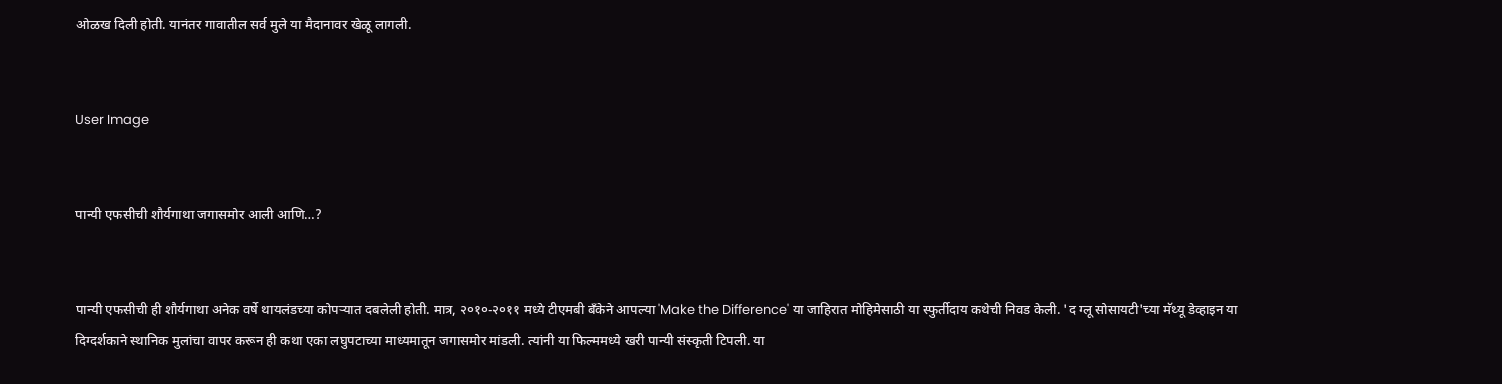ओळख दिली होती. यानंतर गावातील सर्व मुले या मैदानावर खेळू लागली.


User Image


पान्यी एफसीची शौर्यगाथा जगासमोर आली आणि…?


पान्यी एफसीची ही शौर्यगाथा अनेक वर्षे थायलंडच्या कोपऱ्यात दबलेली होती. मात्र, २०१०-२०११ मध्ये टीएमबी बँकेने आपल्या 'Make the Difference' या जाहिरात मोहिमेसाठी या स्फुर्तीदाय कथेची निवड केली. 'द ग्लू सोसायटी'च्या मॅथ्यू डेव्हाइन या दिग्दर्शकाने स्थानिक मुलांचा वापर करून ही कथा एका लघुपटाच्या माध्यमातून जगासमोर मांडली. त्यांनी या फिल्ममध्ये खरी पान्यी संस्कृती टिपली. या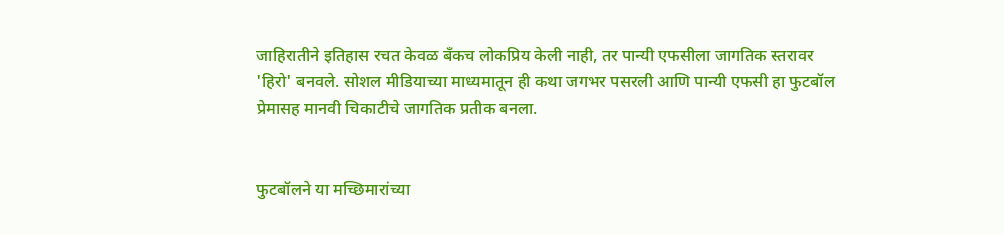जाहिरातीने इतिहास रचत केवळ बँकच लोकप्रिय केली नाही, तर पान्यी एफसीला जागतिक स्तरावर 'हिरो' बनवले. सोशल मीडियाच्या माध्यमातून ही कथा जगभर पसरली आणि पान्यी एफसी हा फुटबॉल प्रेमासह मानवी चिकाटीचे जागतिक प्रतीक बनला.


फुटबॉलने या मच्छिमारांच्या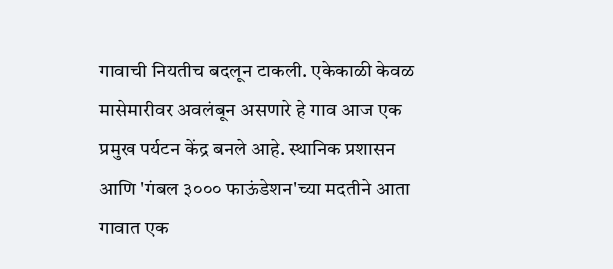गावाची नियतीच बदलून टाकली. एकेकाळी केवळ मासेमारीवर अवलंबून असणारे हे गाव आज एक प्रमुख पर्यटन केंद्र बनले आहे. स्थानिक प्रशासन आणि 'गंबल ३००० फाऊंडेशन'च्या मदतीने आता गावात एक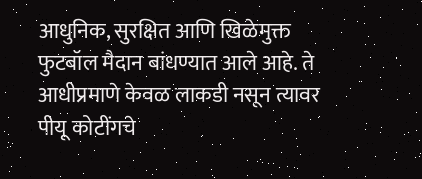आधुनिक, सुरक्षित आणि खिळेमुक्त फुटबॉल मैदान बांधण्यात आले आहे. ते आधीप्रमाणे केवळ लाकडी नसून त्यावर पीयू कोटींगचे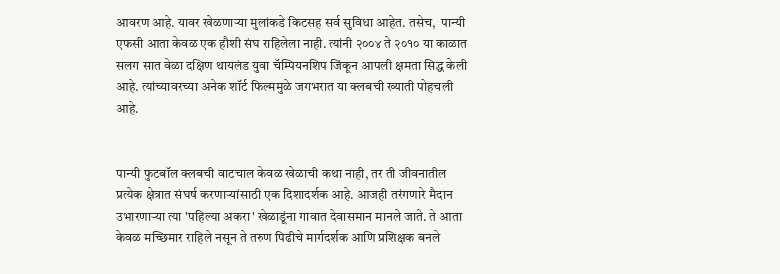आवरण आहे. यावर खेळणाऱ्या मुलांकडे किटसह सर्व सुविधा आहेत. तसेच,  पान्यी एफसी आता केवळ एक हौशी संघ राहिलेला नाही. त्यांनी २००४ ते २०१० या काळात सलग सात वेळा दक्षिण थायलंड युवा चॅम्पियनशिप जिंकून आपली क्षमता सिद्ध केली आहे. त्यांच्यावरच्या अनेक शॉर्ट फिल्ममुळे जगभरात या क्लबची ख्याती पोहचली आहे.


पान्यी फुटबॉल क्लबची वाटचाल केवळ खेळाची कथा नाही, तर ती जीवनातील प्रत्येक क्षेत्रात संघर्ष करणाऱ्यांसाठी एक दिशादर्शक आहे. आजही तरंगणारे मैदान उभारणाऱ्या त्या 'पहिल्या अकरा' खेळाडूंना गावात देवासमान मानले जाते. ते आता केवळ मच्छिमार राहिले नसून ते तरुण पिढीचे मार्गदर्शक आणि प्रशिक्षक बनले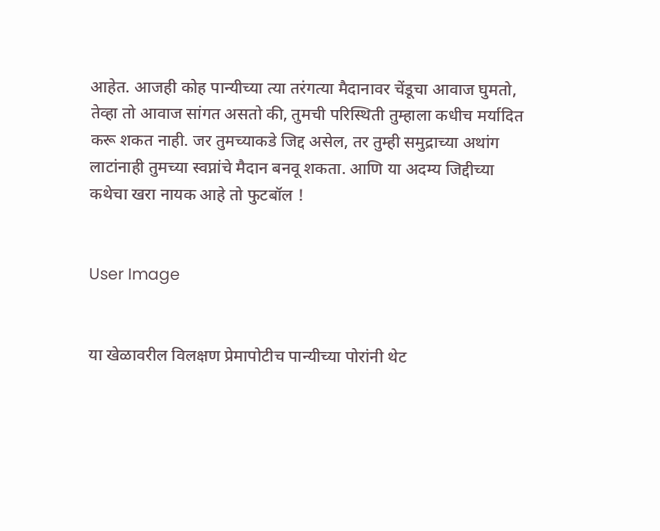आहेत. आजही कोह पान्यीच्या त्या तरंगत्या मैदानावर चेंडूचा आवाज घुमतो, तेव्हा तो आवाज सांगत असतो की, तुमची परिस्थिती तुम्हाला कधीच मर्यादित करू शकत नाही. जर तुमच्याकडे जिद्द असेल, तर तुम्ही समुद्राच्या अथांग लाटांनाही तुमच्या स्वप्नांचे मैदान बनवू शकता. आणि या अदम्य जिद्दीच्या कथेचा खरा नायक आहे तो फुटबॉल !


User Image


या खेळावरील विलक्षण प्रेमापोटीच पान्यीच्या पोरांनी थेट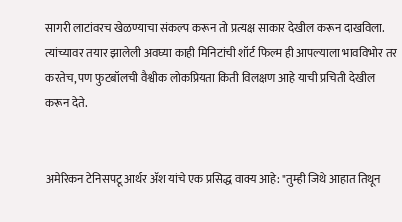सागरी लाटांवरच खेळण्याचा संकल्प करून तो प्रत्यक्ष साकार देखील करून दाखविला. त्यांच्यावर तयार झालेली अवघ्या काही मिनिटांची शॉर्ट फिल्म ही आपल्याला भावविभोर तर करतेच, पण फुटबॉलची वैश्वीक लोकप्रियता किती विलक्षण आहे याची प्रचिती देखील करून देते.


अमेरिकन टेनिसपटू आर्थर ॲश यांचे एक प्रसिद्ध वाक्य आहे: "तुम्ही जिथे आहात तिथून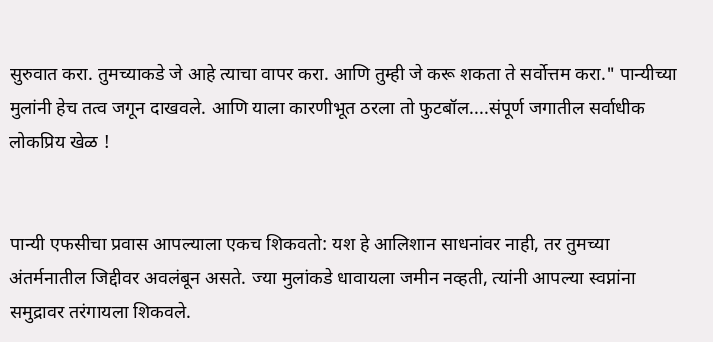सुरुवात करा. तुमच्याकडे जे आहे त्याचा वापर करा. आणि तुम्ही जे करू शकता ते सर्वोत्तम करा." पान्यीच्या मुलांनी हेच तत्व जगून दाखवले. आणि याला कारणीभूत ठरला तो फुटबॉल....संपूर्ण जगातील सर्वाधीक लोकप्रिय खेळ !


पान्यी एफसीचा प्रवास आपल्याला एकच शिकवतो: यश हे आलिशान साधनांवर नाही, तर तुमच्या अंतर्मनातील जिद्दीवर अवलंबून असते. ज्या मुलांकडे धावायला जमीन नव्हती, त्यांनी आपल्या स्वप्नांना समुद्रावर तरंगायला शिकवले.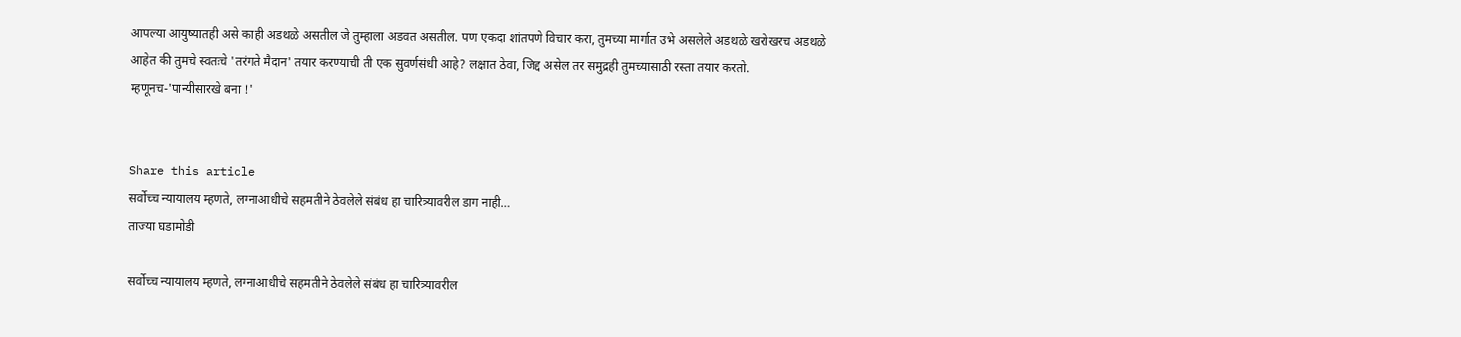आपल्या आयुष्यातही असे काही अडथळे असतील जे तुम्हाला अडवत असतील. पण एकदा शांतपणे विचार करा, तुमच्या मार्गात उभे असलेले अडथळे खरोखरच अडथळे आहेत की तुमचे स्वतःचे 'तरंगते मैदान' तयार करण्याची ती एक सुवर्णसंधी आहे? लक्षात ठेवा, जिद्द असेल तर समुद्रही तुमच्यासाठी रस्ता तयार करतो. म्हणूनच-'पान्यीसारखे बना !'


Share this article
सर्वोच्च न्यायालय म्हणते, लग्नाआधीचे सहमतीने ठेवलेले संबंध हा चारित्र्यावरील डाग नाही…
ताज्या घडामोडी

सर्वोच्च न्यायालय म्हणते, लग्नाआधीचे सहमतीने ठेवलेले संबंध हा चारित्र्यावरील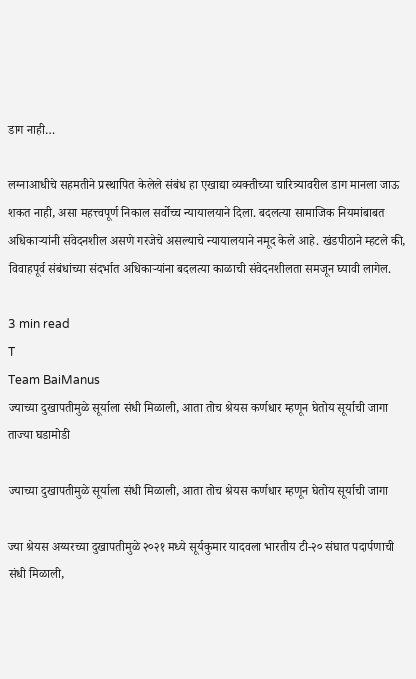डाग नाही…

लग्नाआधीचे सहमतीने प्रस्थापित केलेले संबंध हा एखाद्या व्यक्तीच्या चारित्र्यावरील डाग मानला जाऊ शकत नाही, असा महत्त्वपूर्ण निकाल सर्वोच्च न्यायालयाने दिला. बदलत्या सामाजिक नियमांबाबत अधिकाऱ्यांनी संवेदनशील असणे गरजेचे असल्याचे न्यायालयाने नमूद केले आहे. खंडपीठाने म्हटले की, विवाहपूर्व संबंधांच्या संदर्भात अधिकाऱ्यांना बदलत्या काळाची संवेदनशीलता समजून घ्यावी लागेल.

3 min read
T
Team BaiManus
ज्याच्या दुखापतीमुळे सूर्याला संधी मिळाली, आता तोच श्रेयस कर्णधार म्हणून घेतोय सूर्याची जागा
ताज्या घडामोडी

ज्याच्या दुखापतीमुळे सूर्याला संधी मिळाली, आता तोच श्रेयस कर्णधार म्हणून घेतोय सूर्याची जागा

ज्या श्रेयस अय्यरच्या दुखापतीमुळे २०२१ मध्ये सूर्यकुमार यादवला भारतीय टी-२० संघात पदार्पणाची संधी मिळाली,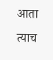आता त्याच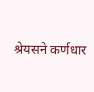श्रेयसने कर्णधार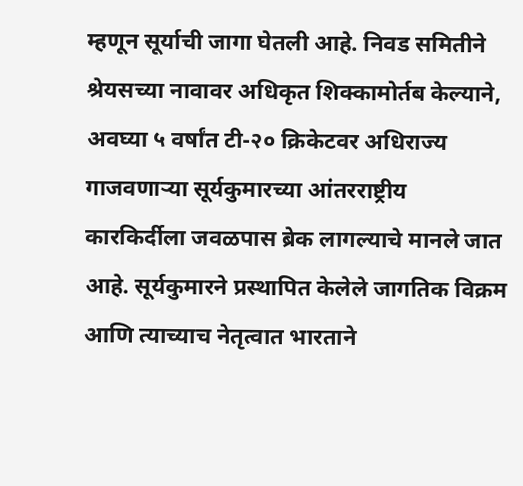म्हणून सूर्याची जागा घेतली आहे. निवड समितीने श्रेयसच्या नावावर अधिकृत शिक्कामोर्तब केल्याने, अवघ्या ५ वर्षांत टी-२० क्रिकेटवर अधिराज्य गाजवणाऱ्या सूर्यकुमारच्या आंतरराष्ट्रीय कारकिर्दीला जवळपास ब्रेक लागल्याचे मानले जात आहे. सूर्यकुमारने प्रस्थापित केलेले जागतिक विक्रम आणि त्याच्याच नेतृत्वात भारताने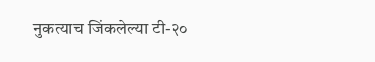नुकत्याच जिंकलेल्या टी-२०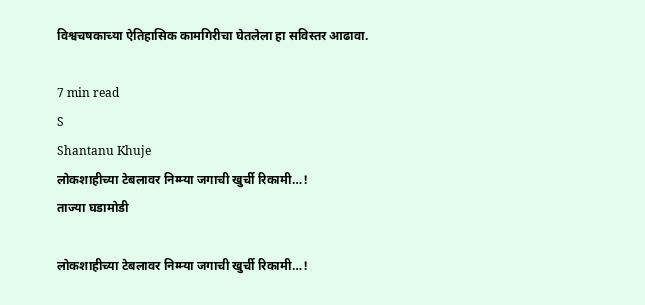विश्वचषकाच्या ऐतिहासिक कामगिरीचा घेतलेला हा सविस्तर आढावा.

7 min read
S
Shantanu Khuje
लोकशाहीच्या टेबलावर निम्म्या जगाची खुर्ची रिकामी…!
ताज्या घडामोडी

लोकशाहीच्या टेबलावर निम्म्या जगाची खुर्ची रिकामी…!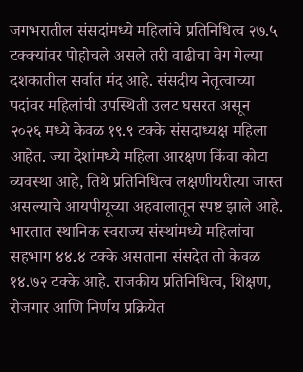जगभरातील संसदांमध्ये महिलांचे प्रतिनिधित्व २७.५ टक्क्यांवर पोहोचले असले तरी वाढीचा वेग गेल्या दशकातील सर्वात मंद आहे. संसदीय नेतृत्वाच्या पदांवर महिलांची उपस्थिती उलट घसरत असून २०२६ मध्ये केवळ १९.९ टक्के संसदाध्यक्ष महिला आहेत. ज्या देशांमध्ये महिला आरक्षण किंवा कोटा व्यवस्था आहे, तिथे प्रतिनिधित्व लक्षणीयरीत्या जास्त असल्याचे आयपीयूच्या अहवालातून स्पष्ट झाले आहे. भारतात स्थानिक स्वराज्य संस्थांमध्ये महिलांचा सहभाग ४४.४ टक्के असताना संसदेत तो केवळ १४.७२ टक्के आहे. राजकीय प्रतिनिधित्व, शिक्षण, रोजगार आणि निर्णय प्रक्रियेत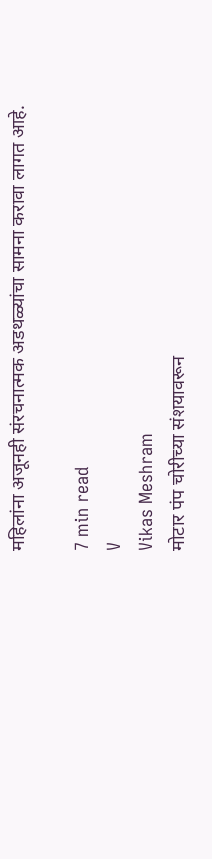महिलांना अजूनही संरचनात्मक अडथळ्यांचा सामना करावा लागत आहे.

7 min read
V
Vikas Meshram
मोटार पंप चोरीच्या संशयावरून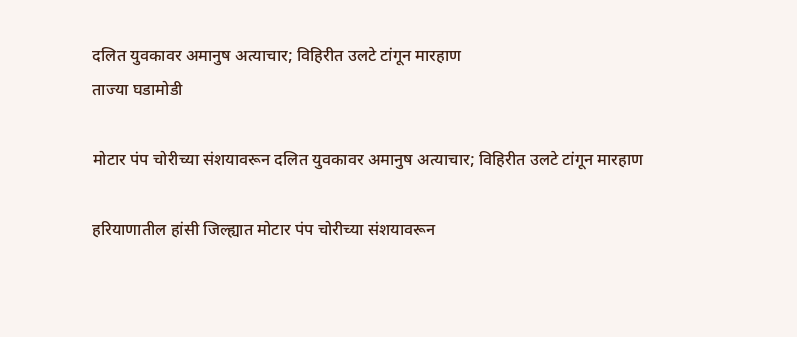दलित युवकावर अमानुष अत्याचार; विहिरीत उलटे टांगून मारहाण
ताज्या घडामोडी

मोटार पंप चोरीच्या संशयावरून दलित युवकावर अमानुष अत्याचार; विहिरीत उलटे टांगून मारहाण

हरियाणातील हांसी जिल्ह्यात मोटार पंप चोरीच्या संशयावरून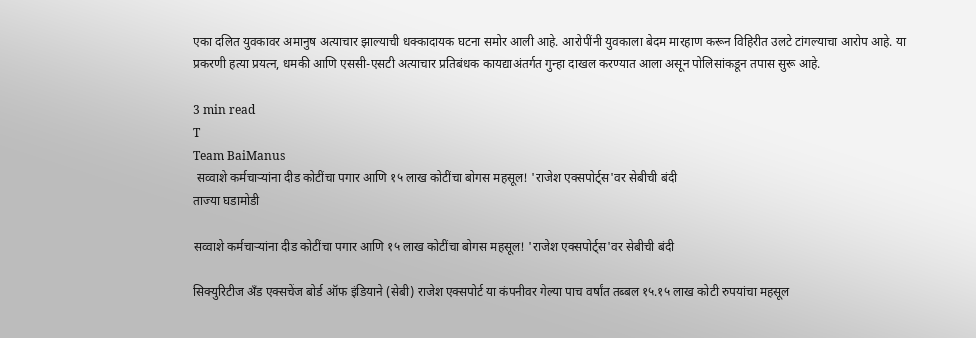एका दलित युवकावर अमानुष अत्याचार झाल्याची धक्कादायक घटना समोर आली आहे. आरोपींनी युवकाला बेदम मारहाण करून विहिरीत उलटे टांगल्याचा आरोप आहे. या प्रकरणी हत्या प्रयत्न, धमकी आणि एससी-एसटी अत्याचार प्रतिबंधक कायद्याअंतर्गत गुन्हा दाखल करण्यात आला असून पोलिसांकडून तपास सुरू आहे.

3 min read
T
Team BaiManus
 सव्वाशे कर्मचाऱ्यांना दीड कोटींचा पगार आणि १५ लाख कोटींचा बोगस महसूल! 'राजेश एक्सपोर्ट्स'वर सेबीची बंदी
ताज्या घडामोडी

सव्वाशे कर्मचाऱ्यांना दीड कोटींचा पगार आणि १५ लाख कोटींचा बोगस महसूल! 'राजेश एक्सपोर्ट्स'वर सेबीची बंदी

सिक्युरिटीज अँड एक्सचेंज बोर्ड ऑफ इंडियाने (सेबी) राजेश एक्सपोर्ट या कंपनीवर गेल्या पाच वर्षांत तब्बल १५.१५ लाख कोटी रुपयांचा महसूल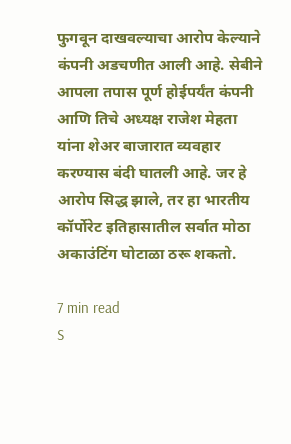फुगवून दाखवल्याचा आरोप केल्याने कंपनी अडचणीत आली आहे. सेबीने आपला तपास पूर्ण होईपर्यंत कंपनी आणि तिचे अध्यक्ष राजेश मेहता यांना शेअर बाजारात व्यवहार करण्यास बंदी घातली आहे. जर हे आरोप सिद्ध झाले, तर हा भारतीय कॉर्पोरेट इतिहासातील सर्वात मोठा अकाउंटिंग घोटाळा ठरू शकतो.

7 min read
S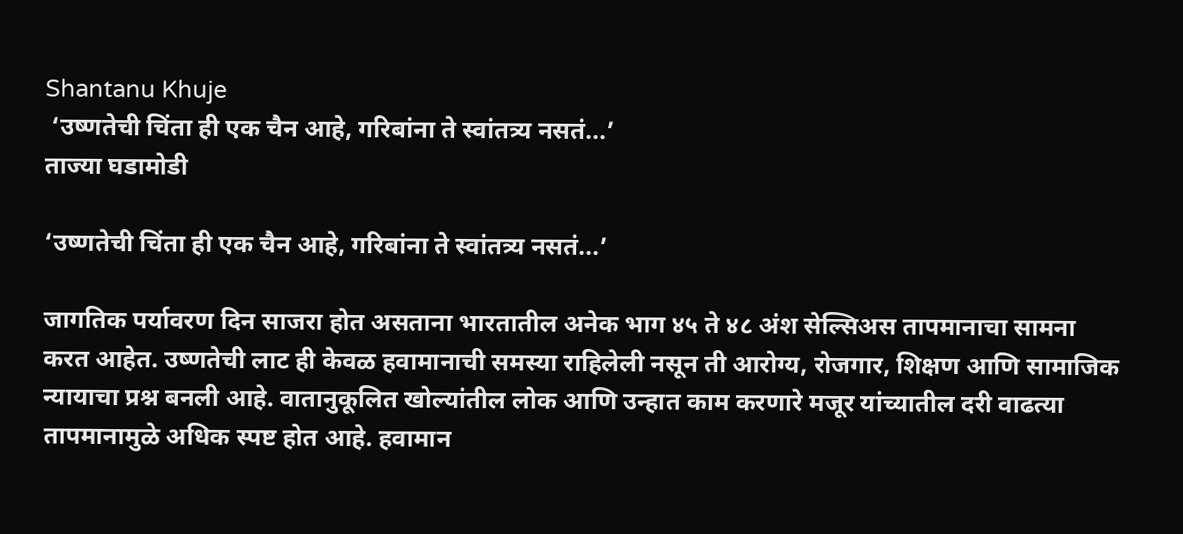Shantanu Khuje
 ‘उष्णतेची चिंता ही एक चैन आहे, गरिबांना ते स्वांतत्र्य नसतं...’
ताज्या घडामोडी

‘उष्णतेची चिंता ही एक चैन आहे, गरिबांना ते स्वांतत्र्य नसतं...’

जागतिक पर्यावरण दिन साजरा होत असताना भारतातील अनेक भाग ४५ ते ४८ अंश सेल्सिअस तापमानाचा सामना करत आहेत. उष्णतेची लाट ही केवळ हवामानाची समस्या राहिलेली नसून ती आरोग्य, रोजगार, शिक्षण आणि सामाजिक न्यायाचा प्रश्न बनली आहे. वातानुकूलित खोल्यांतील लोक आणि उन्हात काम करणारे मजूर यांच्यातील दरी वाढत्या तापमानामुळे अधिक स्पष्ट होत आहे. हवामान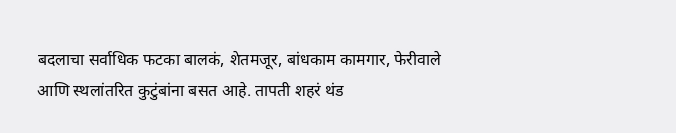बदलाचा सर्वाधिक फटका बालकं, शेतमजूर, बांधकाम कामगार, फेरीवाले आणि स्थलांतरित कुटुंबांना बसत आहे. तापती शहरं थंड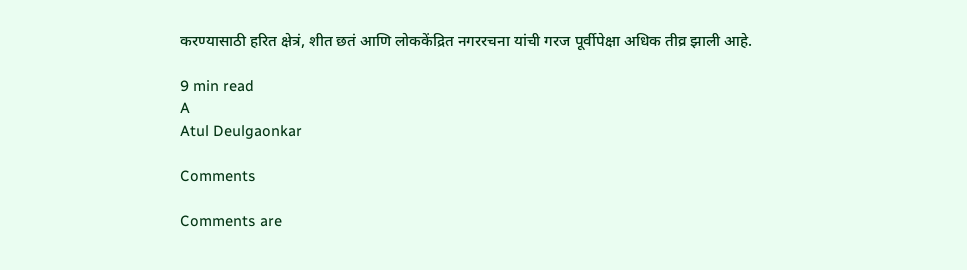करण्यासाठी हरित क्षेत्रं, शीत छतं आणि लोककेंद्रित नगररचना यांची गरज पूर्वीपेक्षा अधिक तीव्र झाली आहे.

9 min read
A
Atul Deulgaonkar

Comments

Comments are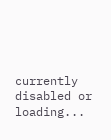currently disabled or loading...